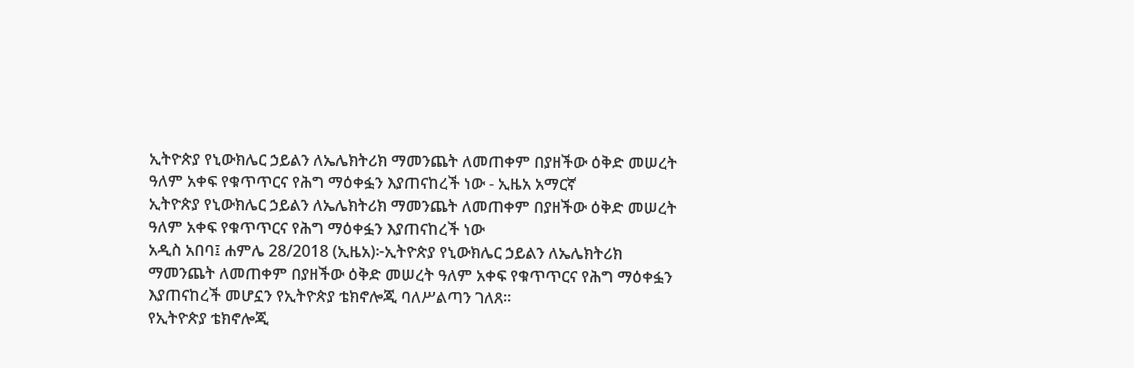ኢትዮጵያ የኒውክሌር ኃይልን ለኤሌክትሪክ ማመንጨት ለመጠቀም በያዘችው ዕቅድ መሠረት ዓለም አቀፍ የቁጥጥርና የሕግ ማዕቀፏን እያጠናከረች ነው - ኢዜአ አማርኛ
ኢትዮጵያ የኒውክሌር ኃይልን ለኤሌክትሪክ ማመንጨት ለመጠቀም በያዘችው ዕቅድ መሠረት ዓለም አቀፍ የቁጥጥርና የሕግ ማዕቀፏን እያጠናከረች ነው
አዲስ አበባ፤ ሐምሌ 28/2018 (ኢዜአ)፦ኢትዮጵያ የኒውክሌር ኃይልን ለኤሌክትሪክ ማመንጨት ለመጠቀም በያዘችው ዕቅድ መሠረት ዓለም አቀፍ የቁጥጥርና የሕግ ማዕቀፏን እያጠናከረች መሆኗን የኢትዮጵያ ቴክኖሎጂ ባለሥልጣን ገለጸ።
የኢትዮጵያ ቴክኖሎጂ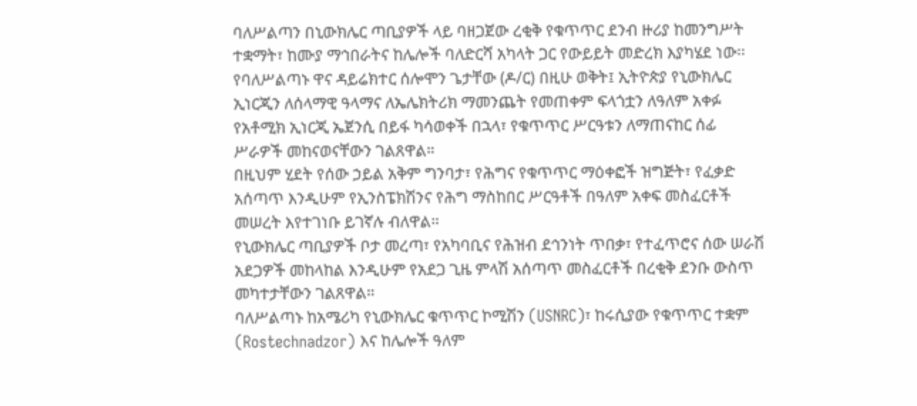ባለሥልጣን በኒውክሌር ጣቢያዎች ላይ ባዘጋጀው ረቂቅ የቁጥጥር ደንብ ዙሪያ ከመንግሥት ተቋማት፣ ከሙያ ማኅበራትና ከሌሎች ባለድርሻ አካላት ጋር የውይይት መድረክ እያካሄደ ነው፡፡
የባለሥልጣኑ ዋና ዳይሬክተር ሰሎሞን ጌታቸው (ዶ/ር) በዚሁ ወቅት፤ ኢትዮጵያ የኒውክሌር ኢነርጂን ለሰላማዊ ዓላማና ለኤሌክትሪክ ማመንጨት የመጠቀም ፍላጎቷን ለዓለም አቀፉ የአቶሚክ ኢነርጂ ኤጀንሲ በይፋ ካሳወቀች በኋላ፣ የቁጥጥር ሥርዓቱን ለማጠናከር ሰፊ ሥራዎች መከናወናቸውን ገልጸዋል።
በዚህም ሂደት የሰው ኃይል አቅም ግንባታ፣ የሕግና የቁጥጥር ማዕቀፎች ዝግጅት፣ የፈቃድ አሰጣጥ እንዲሁም የኢንስፔክሽንና የሕግ ማስከበር ሥርዓቶች በዓለም አቀፍ መስፈርቶች መሠረት እየተገነቡ ይገኛሉ ብለዋል።
የኒውክሌር ጣቢያዎች ቦታ መረጣ፣ የአካባቢና የሕዝብ ደኅንነት ጥበቃ፣ የተፈጥሮና ሰው ሠራሽ አደጋዎች መከላከል እንዲሁም የአደጋ ጊዜ ምላሽ አሰጣጥ መስፈርቶች በረቂቅ ደንቡ ውስጥ መካተታቸውን ገልጸዋል።
ባለሥልጣኑ ከአሜሪካ የኒውክሌር ቁጥጥር ኮሚሽን (USNRC)፣ ከሩሲያው የቁጥጥር ተቋም (Rostechnadzor) እና ከሌሎች ዓለም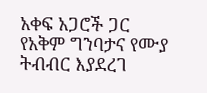አቀፍ አጋሮች ጋር የአቅም ግንባታና የሙያ ትብብር እያደረገ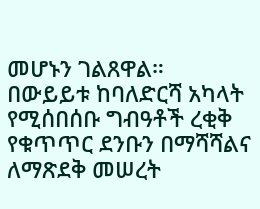መሆኑን ገልጸዋል።
በውይይቱ ከባለድርሻ አካላት የሚሰበሰቡ ግብዓቶች ረቂቅ የቁጥጥር ደንቡን በማሻሻልና ለማጽደቅ መሠረት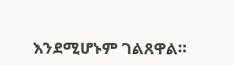እንደሚሆኑም ገልጸዋል።